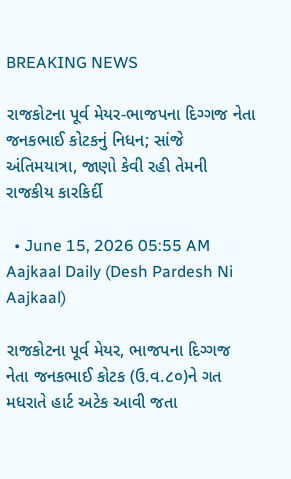BREAKING NEWS

રાજકોટના પૂર્વ મેયર-ભાજપના દિગ્ગજ નેતા જનકભાઈ કોટકનું નિધન; સાંજે અંતિમયાત્રા, જાણો કેવી રહી તેમની રાજકીય કારકિર્દી

  • June 15, 2026 05:55 AM
Aajkaal Daily (Desh Pardesh Ni Aajkaal)

રાજકોટના પૂર્વ મેયર, ભાજપના દિગ્ગજ નેતા જનકભાઈ કોટક (ઉ.વ.૮૦)ને ગત મધરાતે હાર્ટ અટેક આવી જતા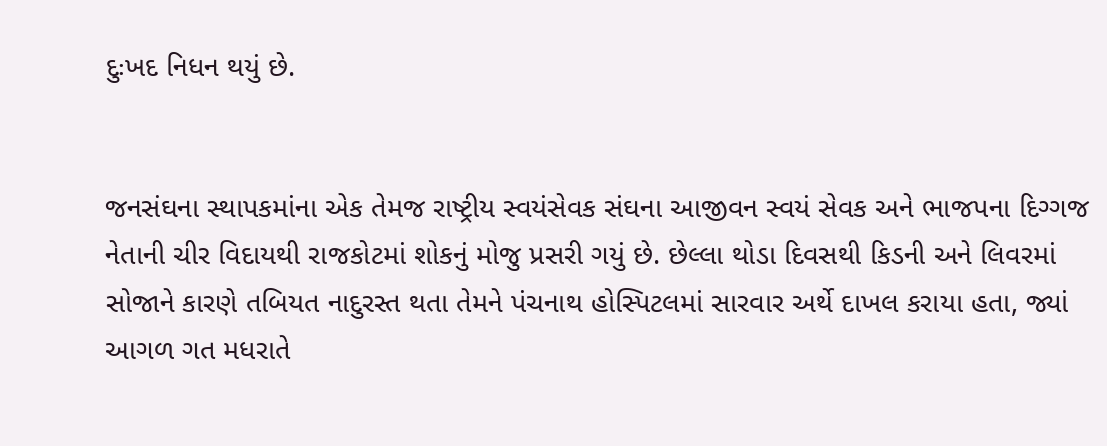દુઃખદ નિધન થયું છે.


જનસંઘના સ્થાપકમાંના એક તેમજ રાષ્ટ્રીય સ્વયંસેવક સંઘના આજીવન સ્વયં સેવક અને ભાજપના દિગ્ગજ નેતાની ચીર વિદાયથી રાજકોટમાં શોકનું મોજુ પ્રસરી ગયું છે. છેલ્લા થોડા દિવસથી કિડની અને લિવરમાં સોજાને કારણે તબિયત નાદુરસ્ત થતા તેમને પંચનાથ હોસ્પિટલમાં સારવાર અર્થે દાખલ કરાયા હતા, જ્યાં આગળ ગત મધરાતે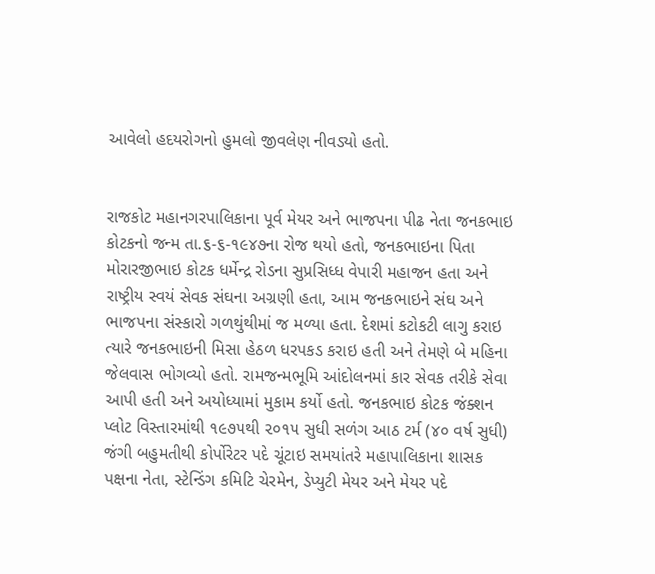આવેલો હદયરોગનો હુમલો જીવલેણ નીવડ્યો હતો.


રાજકોટ મહાનગરપાલિકાના પૂર્વ મેયર અને ભાજપના પીઢ નેતા જનકભાઇ કોટકનો જન્મ તા.૬-૬-૧૯૪૭ના રોજ થયો હતો, જનકભાઇના પિતા મોરારજીભાઇ કોટક ધર્મેન્દ્ર રોડના સુપ્રસિધ્ધ વેપારી મહાજન હતા અને રાષ્ટ્રીય સ્વયં સેવક સંઘના અગ્રણી હતા, આમ જનકભાઇને સંઘ અને ભાજપના સંસ્કારો ગળથુંથીમાં જ મળ્યા હતા. દેશમાં કટોકટી લાગુ કરાઇ ત્યારે જનકભાઇની મિસા હેઠળ ધરપકડ કરાઇ હતી અને તેમણે બે મહિના જેલવાસ ભોગવ્યો હતો. રામજન્મભૂમિ આંદોલનમાં કાર સેવક તરીકે સેવા આપી હતી અને અયોધ્યામાં મુકામ કર્યો હતો. જનકભાઇ કોટક જંક્શન પ્લોટ વિસ્તારમાંથી ૧૯૭૫થી ૨૦૧૫ સુધી સળંગ આઠ ટર્મ (૪૦ વર્ષ સુધી) જંગી બહુમતીથી કોર્પોરેટર પદે ચૂંટાઇ સમયાંતરે મહાપાલિકાના શાસક પક્ષના નેતા, સ્ટેન્ડિંગ કમિટિ ચેરમેન, ડેપ્યુટી મેયર અને મેયર પદે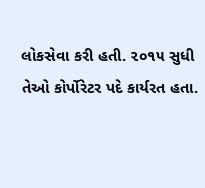લોકસેવા કરી હતી. ૨૦૧૫ સુધી તેઓ કોર્પોરેટર પદે કાર્યરત હતા.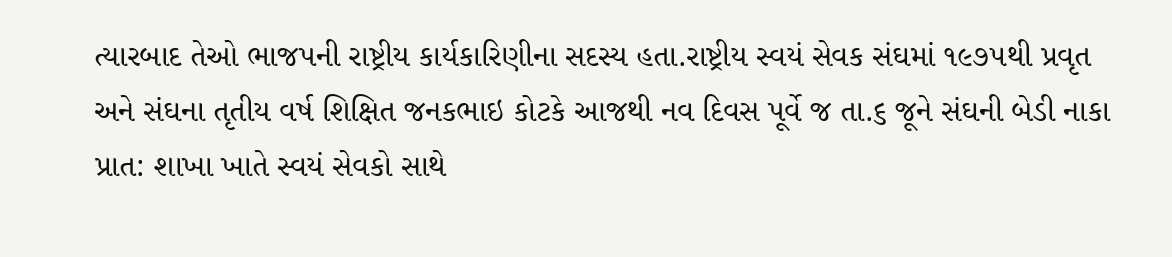ત્યારબાદ તેઓ ભાજપની રાષ્ટ્રીય કાર્યકારિણીના સદસ્ય હતા.રાષ્ટ્રીય સ્વયં સેવક સંઘમાં ૧૯૭૫થી પ્રવૃત અને સંઘના તૃતીય વર્ષ શિક્ષિત જનકભાઇ કોટકે આજથી નવ દિવસ પૂર્વે જ તા.૬ જૂને સંઘની બેડી નાકા પ્રાત: શાખા ખાતે સ્વયં સેવકો સાથે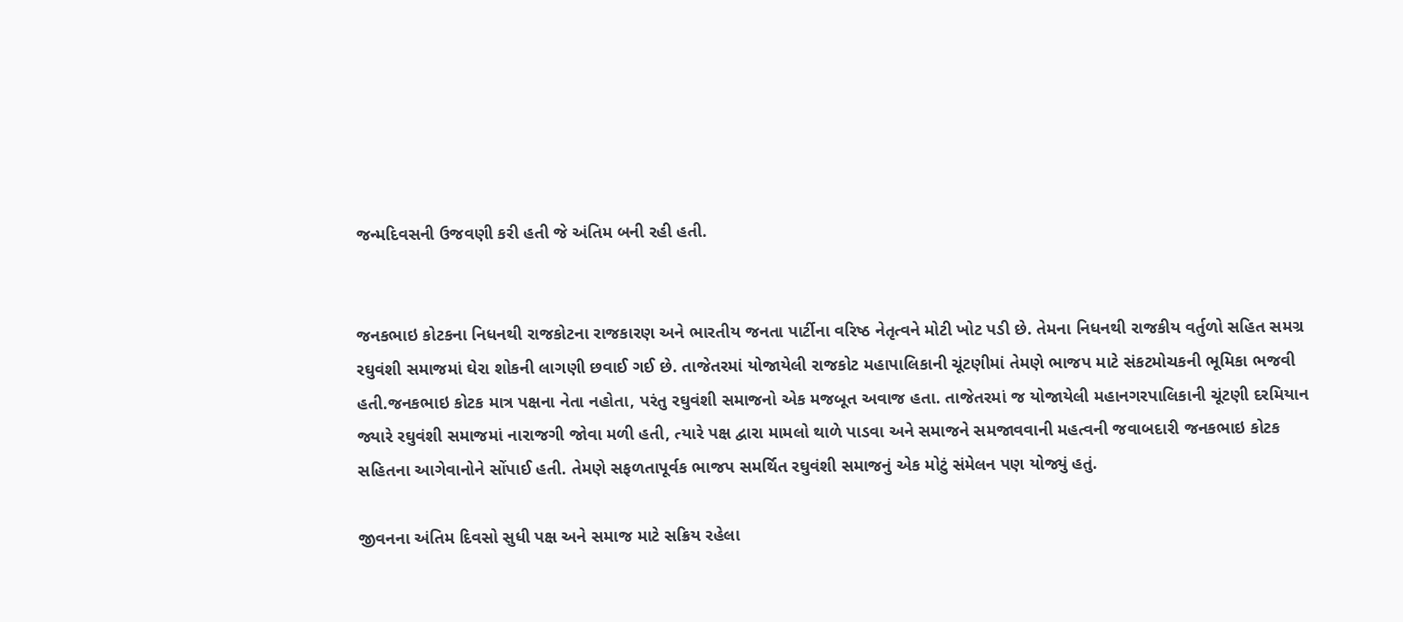જન્મદિવસની ઉજવણી કરી હતી જે અંતિમ બની રહી હતી.


જનકભાઇ કોટકના નિધનથી રાજકોટના રાજકારણ અને ભારતીય જનતા પાર્ટીના વરિષ્ઠ નેતૃત્વને મોટી ખોટ પડી છે. તેમના નિધનથી રાજકીય વર્તુળો સહિત સમગ્ર રઘુવંશી સમાજમાં ઘેરા શોકની લાગણી છવાઈ ગઈ છે. તાજેતરમાં યોજાયેલી રાજકોટ મહાપાલિકાની ચૂંટણીમાં તેમણે ભાજપ માટે સંકટમોચકની ભૂમિકા ભજવી હતી.જનકભાઇ કોટક માત્ર પક્ષના નેતા નહોતા, પરંતુ રઘુવંશી સમાજનો એક મજબૂત અવાજ હતા. તાજેતરમાં જ યોજાયેલી મહાનગરપાલિકાની ચૂંટણી દરમિયાન જ્યારે રઘુવંશી સમાજમાં નારાજગી જોવા મળી હતી, ત્યારે પક્ષ દ્વારા મામલો થાળે પાડવા અને સમાજને સમજાવવાની મહત્વની જવાબદારી જનકભાઇ કોટક સહિતના આગેવાનોને સોંપાઈ હતી. તેમણે સફળતાપૂર્વક ભાજપ સમર્થિત રઘુવંશી સમાજનું એક મોટું સંમેલન પણ યોજ્યું હતું.

જીવનના અંતિમ દિવસો સુધી પક્ષ અને સમાજ માટે સક્રિય રહેલા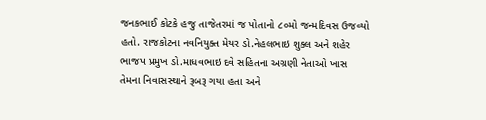જનકભાઈ કોટકે હજુ તાજેતરમાં જ પોતાનો ૮૦મો જન્મદિવસ ઉજવ્યો હતો. રાજકોટના નવનિયુક્ત મેયર ડો.નેહલભાઇ શુક્લ અને શહેર ભાજપ પ્રમુખ ડો.માધવભાઇ દવે સહિતના અગ્રણી નેતાઓ ખાસ તેમના નિવાસસ્થાને રૂબરૂ ગયા હતા અને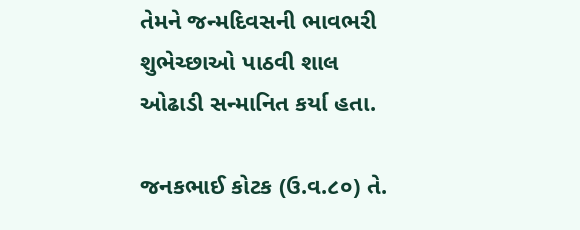તેમને જન્મદિવસની ભાવભરી શુભેચ્છાઓ પાઠવી શાલ ઓઢાડી સન્માનિત કર્યા હતા.

જનકભાઈ કોટક (ઉ.વ.૮૦) તે.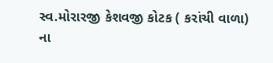સ્વ.મોરારજી કેશવજી કોટક ( કરાંચી વાળા) ના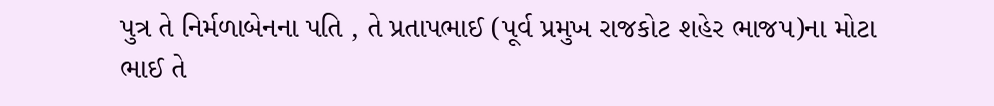પુત્ર તે નિર્મળાબેનના પતિ , તે પ્રતાપભાઈ (પૂર્વ પ્રમુખ રાજકોટ શહેર ભાજપ)ના મોટા ભાઈ તે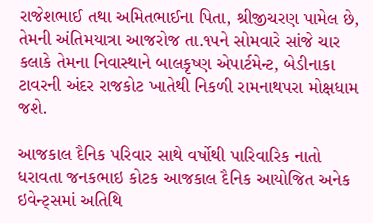રાજેશભાઈ તથા અમિતભાઈના પિતા, શ્રીજીચરણ પામેલ છે, તેમની અંતિમયાત્રા આજરોજ તા.૧૫ને સોમવારે સાંજે ચાર કલાકે તેમના નિવાસ્થાને બાલકૃષ્ણ એપાર્ટમેન્ટ, બેડીનાકા ટાવરની અંદર રાજકોટ ખાતેથી નિકળી રામનાથપરા મોક્ષધામ જશે.

આજકાલ દૈનિક પરિવાર સાથે વર્ષોથી પારિવારિક નાતો ધરાવતા જનકભાઇ કોટક આજકાલ દૈનિક આયોજિત અનેક ઇવેન્ટ્સમાં અતિથિ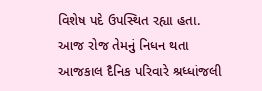વિશેષ પદે ઉપસ્થિત રહ્યા હતા. આજ રોજ તેમનું નિધન થતા આજકાલ દૈનિક પરિવારે શ્રધ્ધાંજલી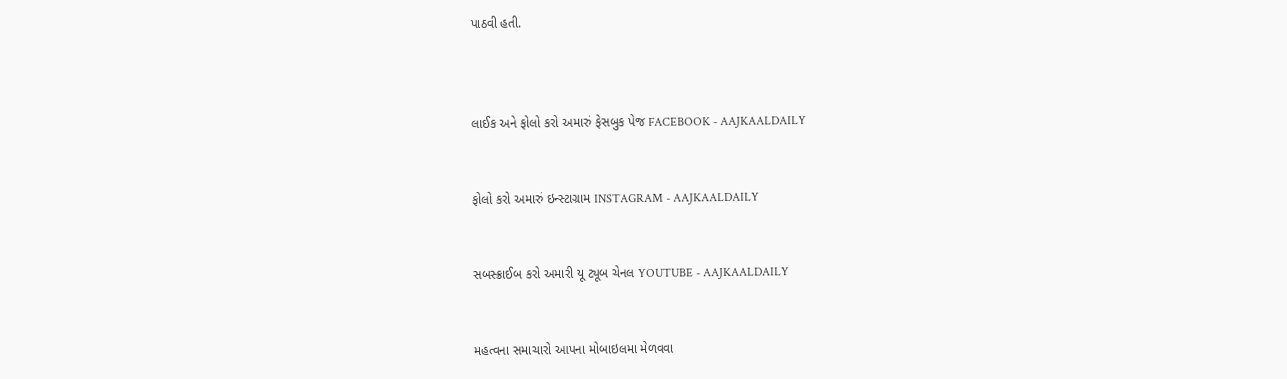પાઠવી હતી.



લાઈક અને ફોલો કરો અમારું ફેસબુક પેજ FACEBOOK - AAJKAALDAILY


ફોલો કરો અમારું ઇન્સ્ટાગ્રામ INSTAGRAM - AAJKAALDAILY


સબસ્ક્રાઈબ કરો અમારી યૂ ટ્યૂબ ચેનલ YOUTUBE - AAJKAALDAILY


મહત્વના સમાચારો આપના મોબાઇલમા મેળવવા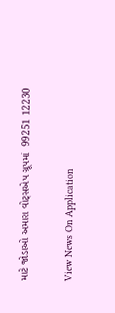માટે જોડાઓ અમારા વોટ્સએપ ગ્રૂપમાં  99251 12230

View News On Application